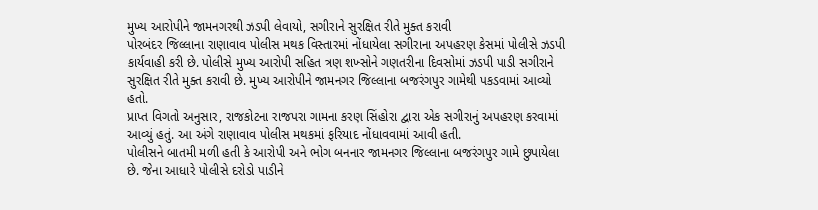મુખ્ય આરોપીને જામનગરથી ઝડપી લેવાયો, સગીરાને સુરક્ષિત રીતે મુક્ત કરાવી
પોરબંદર જિલ્લાના રાણાવાવ પોલીસ મથક વિસ્તારમાં નોંધાયેલા સગીરાના અપહરણ કેસમાં પોલીસે ઝડપી કાર્યવાહી કરી છે. પોલીસે મુખ્ય આરોપી સહિત ત્રણ શખ્સોને ગણતરીના દિવસોમાં ઝડપી પાડી સગીરાને સુરક્ષિત રીતે મુક્ત કરાવી છે. મુખ્ય આરોપીને જામનગર જિલ્લાના બજરંગપુર ગામેથી પકડવામાં આવ્યો હતો.
પ્રાપ્ત વિગતો અનુસાર, રાજકોટના રાજપરા ગામના કરણ સિંહોરા દ્વારા એક સગીરાનું અપહરણ કરવામાં આવ્યું હતું. આ અંગે રાણાવાવ પોલીસ મથકમાં ફરિયાદ નોંધાવવામાં આવી હતી.
પોલીસને બાતમી મળી હતી કે આરોપી અને ભોગ બનનાર જામનગર જિલ્લાના બજરંગપુર ગામે છુપાયેલા છે. જેના આધારે પોલીસે દરોડો પાડીને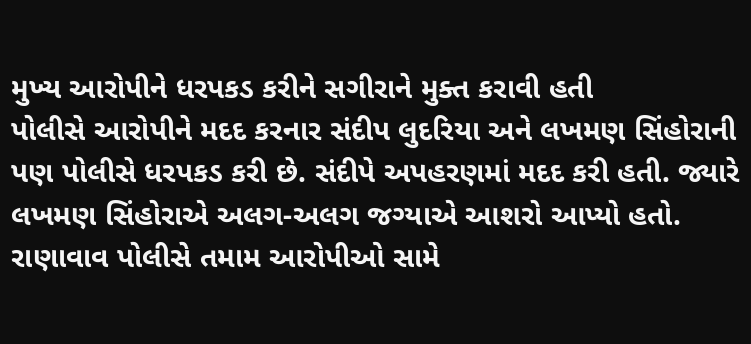મુખ્ય આરોપીને ધરપકડ કરીને સગીરાને મુક્ત કરાવી હતી
પોલીસે આરોપીને મદદ કરનાર સંદીપ લુદરિયા અને લખમણ સિંહોરાની પણ પોલીસે ધરપકડ કરી છે. સંદીપે અપહરણમાં મદદ કરી હતી. જ્યારે લખમણ સિંહોરાએ અલગ-અલગ જગ્યાએ આશરો આપ્યો હતો. રાણાવાવ પોલીસે તમામ આરોપીઓ સામે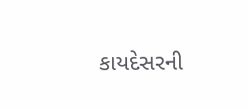કાયદેસરની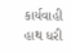કાર્યવાહી હાથ ધરી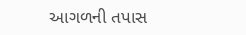આગળની તપાસ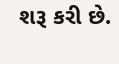શરૂ કરી છે.